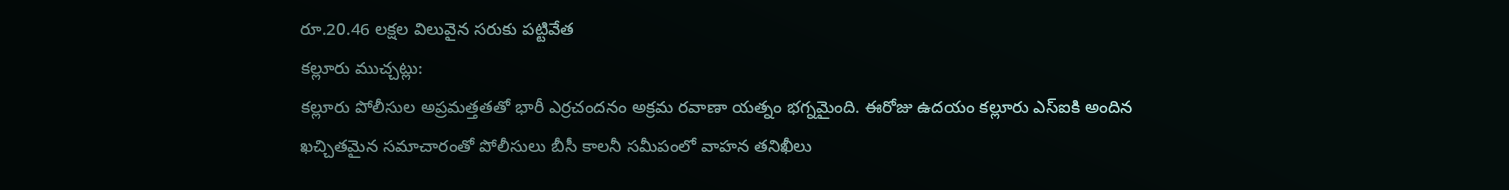రూ.20.46 లక్షల విలువైన సరుకు పట్టివేత
కల్లూరు ముచ్చట్లు:
కల్లూరు పోలీసుల అప్రమత్తతతో భారీ ఎర్రచందనం అక్రమ రవాణా యత్నం భగ్నమైంది. ఈరోజు ఉదయం కల్లూరు ఎస్ఐకి అందిన ఖచ్చితమైన సమాచారంతో పోలీసులు బీసీ కాలనీ సమీపంలో వాహన తనిఖీలు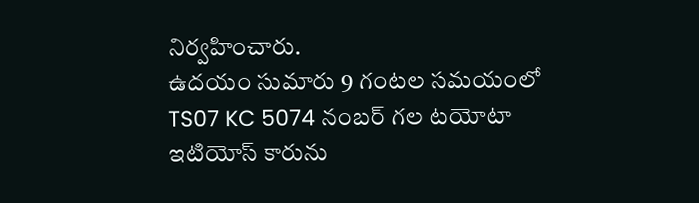నిర్వహించారు.
ఉదయం సుమారు 9 గంటల సమయంలో TS07 KC 5074 నంబర్ గల టయోటా ఇటియోస్ కారును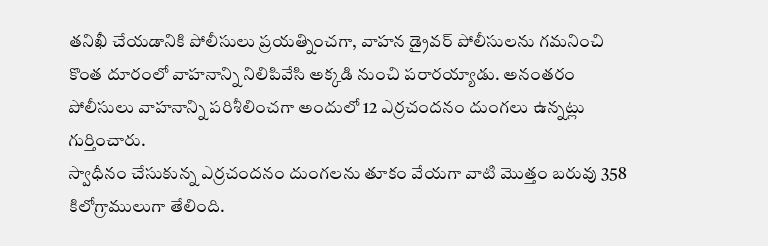తనిఖీ చేయడానికి పోలీసులు ప్రయత్నించగా, వాహన డ్రైవర్ పోలీసులను గమనించి కొంత దూరంలో వాహనాన్ని నిలిపివేసి అక్కడి నుంచి పరారయ్యాడు. అనంతరం పోలీసులు వాహనాన్ని పరిశీలించగా అందులో 12 ఎర్రచందనం దుంగలు ఉన్నట్లు గుర్తించారు.
స్వాధీనం చేసుకున్న ఎర్రచందనం దుంగలను తూకం వేయగా వాటి మొత్తం బరువు 358 కిలోగ్రాములుగా తేలింది.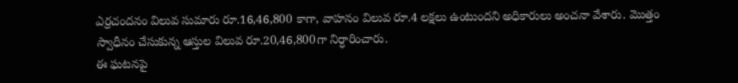ఎర్రచందనం విలువ సుమారు రూ.16,46,800 కాగా, వాహనం విలువ రూ.4 లక్షలు ఉంటుందని అధికారులు అంచనా వేశారు. మొత్తం స్వాధీనం చేసుకున్న ఆస్తుల విలువ రూ.20,46,800గా నిర్ధారించారు.
ఈ ఘటనపై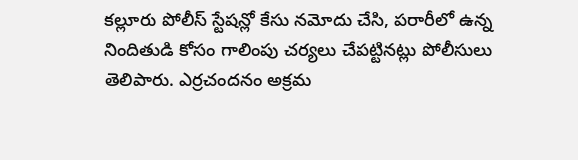కల్లూరు పోలీస్ స్టేషన్లో కేసు నమోదు చేసి, పరారీలో ఉన్న నిందితుడి కోసం గాలింపు చర్యలు చేపట్టినట్లు పోలీసులు తెలిపారు. ఎర్రచందనం అక్రమ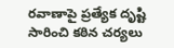రవాణాపై ప్రత్యేక దృష్టి సారించి కఠిన చర్యలు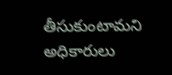తీసుకుంటామని అధికారులు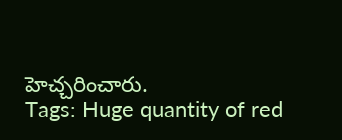హెచ్చరించారు.
Tags: Huge quantity of red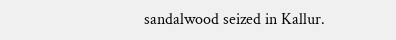sandalwood seized in Kallur.